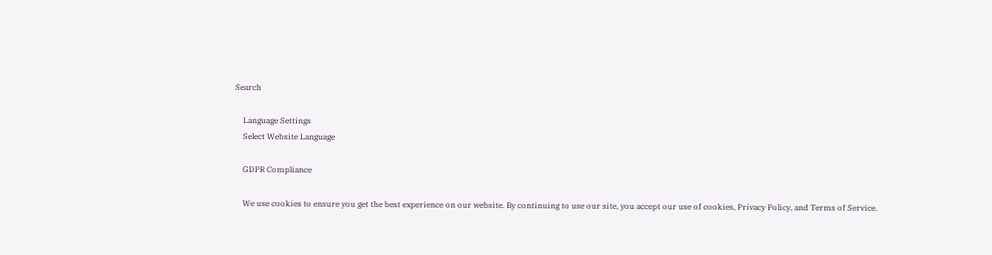Search

    Language Settings
    Select Website Language

    GDPR Compliance

    We use cookies to ensure you get the best experience on our website. By continuing to use our site, you accept our use of cookies, Privacy Policy, and Terms of Service.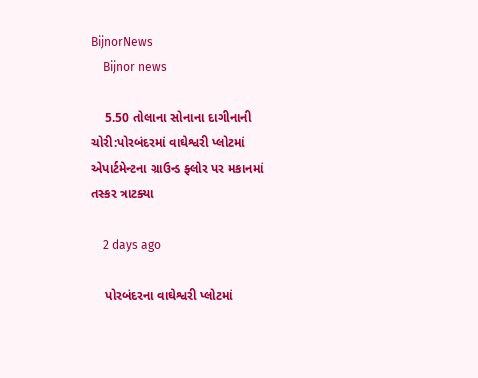BijnorNews
    Bijnor news

    5.50 તોલાના સોનાના દાગીનાની ચોરી:પોરબંદરમાં વાઘેશ્વરી પ્લોટમાં એપાર્ટમેન્ટના ગ્રાઉન્ડ ફ્લોર પર મકાનમાં તસ્કર ત્રાટક્યા

    2 days ago

    પોરબંદરના વાઘેશ્વરી પ્લોટમાં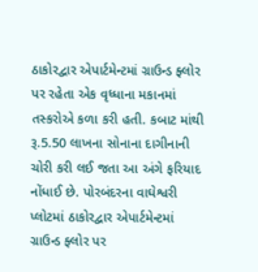ઠાકોરદ્વાર એપાર્ટમેન્ટમાં ગ્રાઉન્ડ ફ્લોર પર રહેતા એક વૃધ્ધાના મકાનમાં તસ્કરોએ કળા કરી હતી. કબાટ માંથી રૂ.5.50 લાખના સોનાના દાગીનાની ચોરી કરી લઈ જતા આ અંગે ફરિયાદ નોંધાઈ છે. પોરબંદરના વાઘેશ્વરી પ્લોટમાં ઠાકોરદ્વાર એપાર્ટમેન્ટમાં ગ્રાઉન્ડ ફ્લોર પર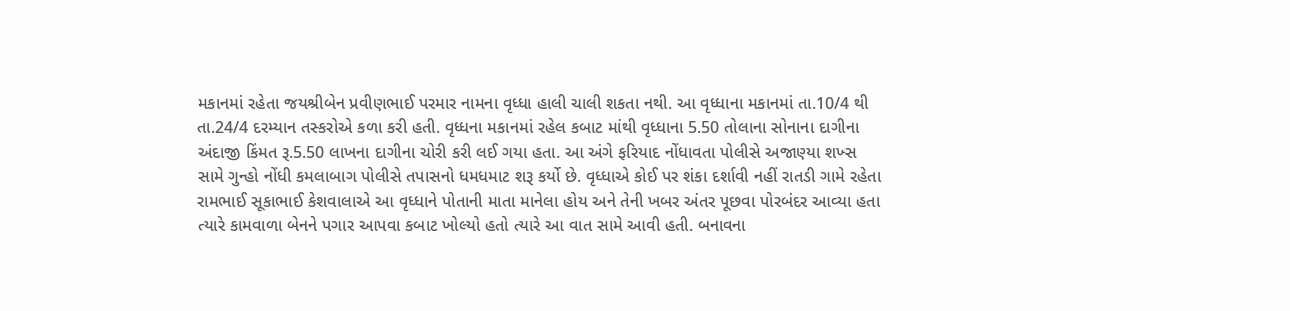મકાનમાં રહેતા જયશ્રીબેન પ્રવીણભાઈ પરમાર નામના વૃધ્ધા હાલી ચાલી શકતા નથી. આ વૃધ્ધાના મકાનમાં તા.10/4 થી તા.24/4 દરમ્યાન તસ્કરોએ કળા કરી હતી. વૃધ્ધના મકાનમાં રહેલ કબાટ માંથી વૃધ્ધાના 5.50 તોલાના સોનાના દાગીના અંદાજી કિંમત રૂ.5.50 લાખના દાગીના ચોરી કરી લઈ ગયા હતા. આ અંગે ફરિયાદ નોંધાવતા પોલીસે અજાણ્યા શખ્સ સામે ગુન્હો નોંધી કમલાબાગ પોલીસે તપાસનો ધમધમાટ શરૂ કર્યો છે. વૃધ્ધાએ કોઈ પર શંકા દર્શાવી નહીં રાતડી ગામે રહેતા રામભાઈ સૂકાભાઈ કેશવાલાએ આ વૃધ્ધાને પોતાની માતા માનેલા હોય અને તેની ખબર અંતર પૂછવા પોરબંદર આવ્યા હતા ત્યારે કામવાળા બેનને પગાર આપવા કબાટ ખોલ્યો હતો ત્યારે આ વાત સામે આવી હતી. બનાવના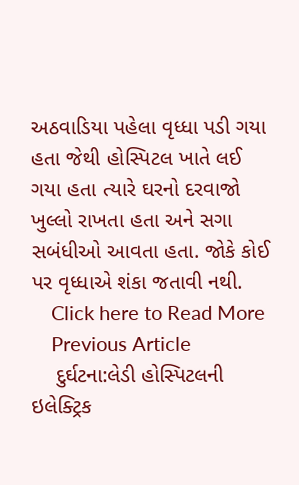અઠવાડિયા પહેલા વૃધ્ધા પડી ગયા હતા જેથી હોસ્પિટલ ખાતે લઈ ગયા હતા ત્યારે ઘરનો દરવાજો ખુલ્લો રાખતા હતા અને સગા સબંધીઓ આવતા હતા. જોકે કોઈ પર વૃધ્ધાએ શંકા જતાવી નથી.
    Click here to Read More
    Previous Article
    દુર્ઘટના:લેડી હોસ્પિટલની ઇલેક્ટ્રિક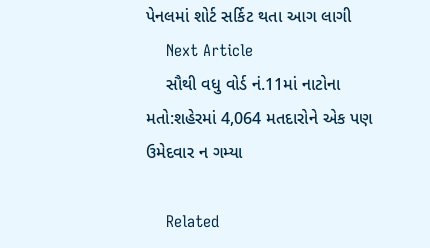પેનલમાં શોર્ટ સર્કિટ થતા આગ લાગી
    Next Article
    સૌથી વધુ વોર્ડ નં.11માં નાટોના મતો:શહેરમાં 4,064 મતદારોને એક પણ ઉમેદવાર ન ગમ્યા

    Related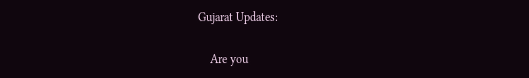Gujarat Updates:

    Are you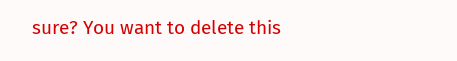sure? You want to delete this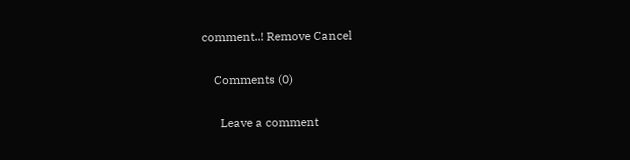comment..! Remove Cancel

    Comments (0)

      Leave a comment